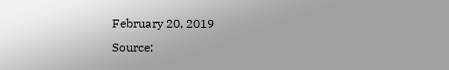February 20, 2019
Source: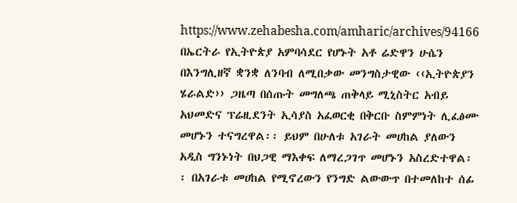https://www.zehabesha.com/amharic/archives/94166
በኤርትራ የኢትዮጵያ አምባሳደር የሆኑት አቶ ሬድዋን ሁሴን በእንግሊዘኛ ቋንቋ ለንባብ ለሚበቃው መንግስታዊው ‹‹ኢትዮጵያን ሄራልድ›› ጋዜጣ በሰጡት መግለጫ ጠቅላይ ሚኒስትር አብይ አህመድና ፕሬዚደንት ኢሳያስ አፈወርቂ በቅርቡ ስምምነት ሊፈፅሙ መሆኑን ተናግረዋል፡፡ ይህም በሁለቱ አገራት መሀከል ያለውን አዲስ ግንኑነት በህጋዊ ማእቀፍ ለማረጋገጥ መሆኑን አስረድተዋል፡፡ በአገራቱ መሀከል የሚኖረውን የንግድ ልውውጥ በተመለከተ ሰፊ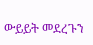ውይይት መደረጉን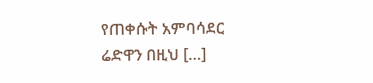የጠቀሱት አምባሳደር ሬድዋን በዚህ […]